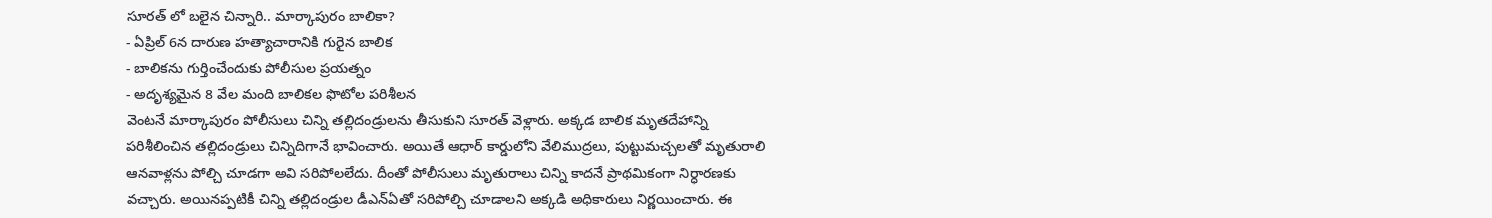సూరత్ లో బలైన చిన్నారి.. మార్కాపురం బాలికా?
- ఏప్రిల్ 6న దారుణ హత్యాచారానికి గురైన బాలిక
- బాలికను గుర్తించేందుకు పోలీసుల ప్రయత్నం
- అదృశ్యమైన 8 వేల మంది బాలికల ఫొటోల పరిశీలన
వెంటనే మార్కాపురం పోలీసులు చిన్ని తల్లిదండ్రులను తీసుకుని సూరత్ వెళ్లారు. అక్కడ బాలిక మృతదేహాన్ని పరిశీలించిన తల్లిదండ్రులు చిన్నిదిగానే భావించారు. అయితే ఆధార్ కార్డులోని వేలిముద్రలు, పుట్టుమచ్చలతో మృతురాలి ఆనవాళ్లను పోల్చి చూడగా అవి సరిపోలలేదు. దీంతో పోలీసులు మృతురాలు చిన్ని కాదనే ప్రాథమికంగా నిర్ధారణకు వచ్చారు. అయినప్పటికీ చిన్ని తల్లిదండ్రుల డీఎన్ఏతో సరిపోల్చి చూడాలని అక్కడి అధికారులు నిర్ణయించారు. ఈ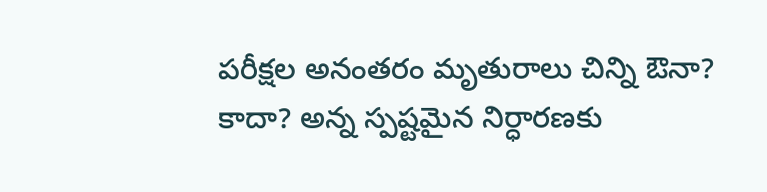పరీక్షల అనంతరం మృతురాలు చిన్ని ఔనా? కాదా? అన్న స్పష్టమైన నిర్ధారణకు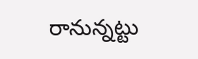రానున్నట్టు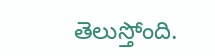తెలుస్తోంది.